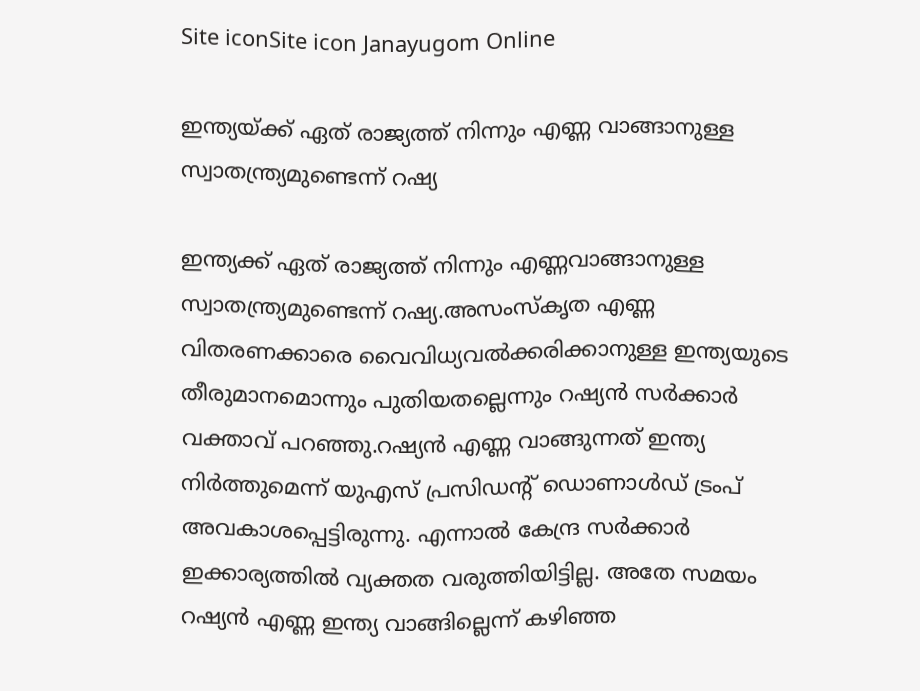Site iconSite icon Janayugom Online

ഇന്ത്യയ്ക്ക് ഏത് രാജ്യത്ത് നിന്നും എണ്ണ വാങ്ങാനുള്ള സ്വാതന്ത്ര്യമുണ്ടെന്ന് റഷ്യ

ഇന്ത്യക്ക് ഏത് രാജ്യത്ത് നിന്നും എണ്ണവാങ്ങാനുള്ള സ്വാതന്ത്ര്യമുണ്ടെന്ന് റഷ്യ.അസംസ്കൃത എണ്ണ വിതരണക്കാരെ വൈവിധ്യവല്‍ക്കരിക്കാനുള്ള ഇന്ത്യയുടെ തീരുമാനമൊന്നും പുതിയതല്ലെന്നും റഷ്യന്‍ സര്‍ക്കാര്‍ വക്താവ് പറഞ്ഞു.റഷ്യന്‍ എണ്ണ വാങ്ങുന്നത് ഇന്ത്യ നിര്‍ത്തുമെന്ന് യുഎസ് പ്രസിഡന്റ് ഡൊണാള്‍ഡ് ട്രംപ് അവകാശപ്പെട്ടിരുന്നു. എന്നാല്‍ കേന്ദ്ര സര്‍ക്കാര്‍ ഇക്കാര്യത്തില്‍ വ്യക്തത വരുത്തിയിട്ടില്ല. അതേ സമയം റഷ്യന്‍ എണ്ണ ഇന്ത്യ വാങ്ങില്ലെന്ന് കഴിഞ്ഞ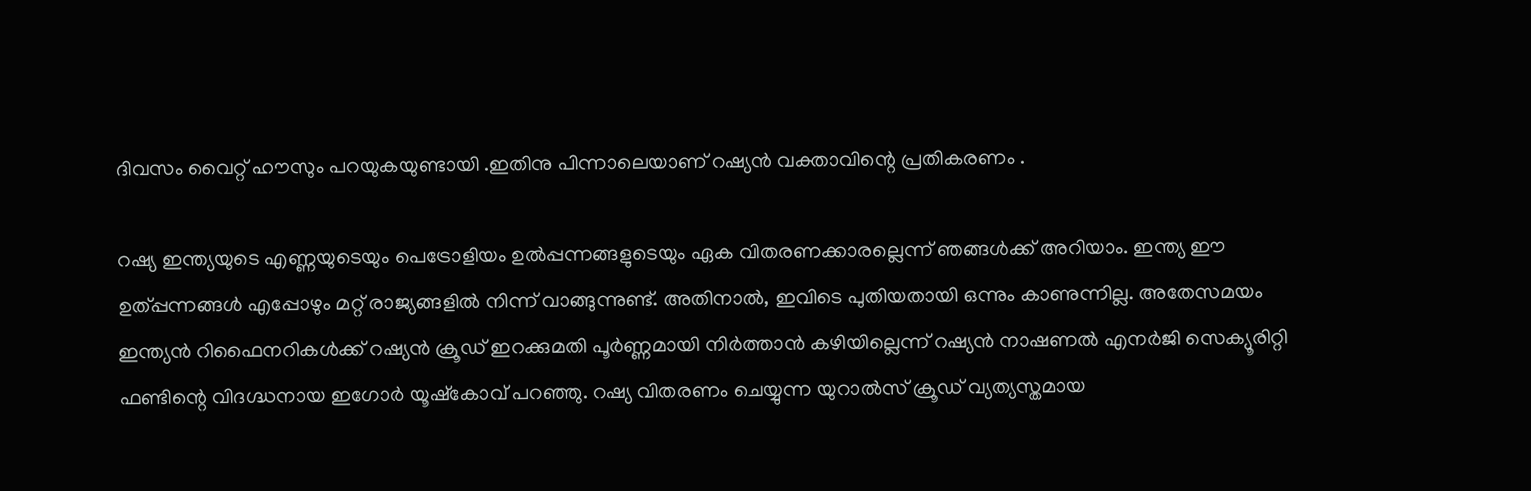ദിവസം വൈറ്റ് ഹൗസും പറയുകയുണ്ടായി .ഇതിനു പിന്നാലെയാണ് റഷ്യന്‍ വക്താവിന്റെ പ്രതികരണം .

റഷ്യ ഇന്ത്യയുടെ എണ്ണയുടെയും പെട്രോളിയം ഉൽപ്പന്നങ്ങളുടെയും ഏക വിതരണക്കാരല്ലെന്ന് ഞങ്ങൾക്ക് അറിയാം. ഇന്ത്യ ഈ ഉത്പ്പന്നങ്ങൾ എപ്പോഴും മറ്റ് രാജ്യങ്ങളിൽ നിന്ന് വാങ്ങുന്നുണ്ട്. അതിനാൽ, ഇവിടെ പുതിയതായി ഒന്നും കാണുന്നില്ല. അതേസമയം ഇന്ത്യൻ റിഫൈനറികൾക്ക് റഷ്യൻ ക്രൂഡ് ഇറക്കുമതി പൂർണ്ണമായി നിർത്താൻ കഴിയില്ലെന്ന് റഷ്യൻ നാഷണൽ എനർജി സെക്യൂരിറ്റി ഫണ്ടിന്റെ വിദഗ്ദ്ധനായ ഇഗോർ യൂഷ്‌കോവ് പറഞ്ഞു. റഷ്യ വിതരണം ചെയ്യുന്ന യുറാൽസ് ക്രൂഡ് വ്യത്യസ്തമായ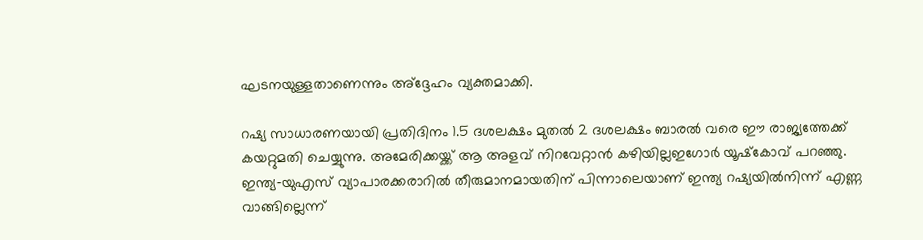ഘടനയുള്ളതാണെന്നും അ്‌ദ്ദേഹം വ്യക്തമാക്കി.

റഷ്യ സാധാരണയായി പ്രതിദിനം 1.5 ദശലക്ഷം മുതൽ 2 ദശലക്ഷം ബാരൽ വരെ ഈ രാജ്യത്തേക്ക് കയറ്റുമതി ചെയ്യുന്നു. അമേരിക്കയ്ക്ക് ആ അളവ് നിറവേറ്റാൻ കഴിയില്ലഇഗോർ യൂഷ്‌കോവ് പറഞ്ഞു. ഇന്ത്യ‑യുഎസ് വ്യാപാരക്കരാറിൽ തീരുമാനമായതിന് പിന്നാലെയാണ് ഇന്ത്യ റഷ്യയിൽനിന്ന് എണ്ണ വാങ്ങില്ലെന്ന്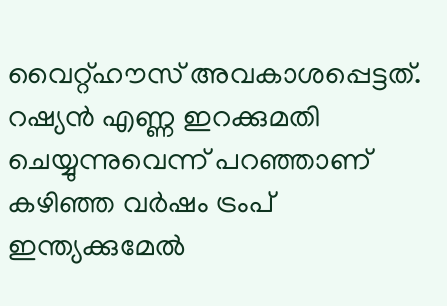വൈറ്റ്ഹൗസ് അവകാശപ്പെട്ടത്. റഷ്യൻ എണ്ണ ഇറക്കുമതി ചെയ്യുന്നുവെന്ന് പറഞ്ഞാണ് കഴിഞ്ഞ വർഷം ട്രംപ് ഇന്ത്യക്കുമേൽ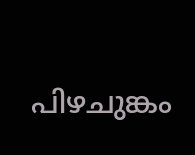പിഴചുങ്കം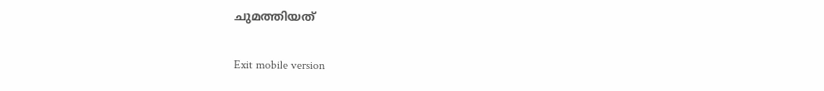ചുമത്തിയത്

Exit mobile version